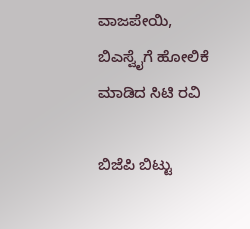ವಾಜಪೇಯಿ, ಬಿಎಸ್ವೈಗೆ ಹೋಲಿಕೆ ಮಾಡಿದ ಸಿಟಿ ರವಿ

ಬಿಜೆಪಿ ಬಿಟ್ಟು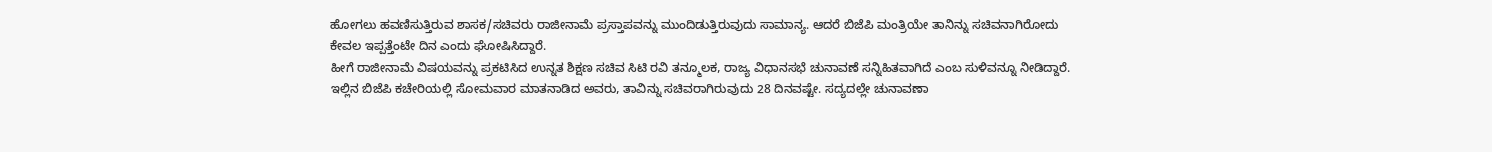ಹೋಗಲು ಹವಣಿಸುತ್ತಿರುವ ಶಾಸಕ/ಸಚಿವರು ರಾಜೀನಾಮೆ ಪ್ರಸ್ತಾಪವನ್ನು ಮುಂದಿಡುತ್ತಿರುವುದು ಸಾಮಾನ್ಯ. ಆದರೆ ಬಿಜೆಪಿ ಮಂತ್ರಿಯೇ ತಾನಿನ್ನು ಸಚಿವನಾಗಿರೋದು ಕೇವಲ ಇಪ್ಪತ್ತೆಂಟೇ ದಿನ ಎಂದು ಘೋಷಿಸಿದ್ದಾರೆ.
ಹೀಗೆ ರಾಜೀನಾಮೆ ವಿಷಯವನ್ನು ಪ್ರಕಟಿಸಿದ ಉನ್ನತ ಶಿಕ್ಷಣ ಸಚಿವ ಸಿಟಿ ರವಿ ತನ್ಮೂಲಕ, ರಾಜ್ಯ ವಿಧಾನಸಭೆ ಚುನಾವಣೆ ಸನ್ನಿಹಿತವಾಗಿದೆ ಎಂಬ ಸುಳಿವನ್ನೂ ನೀಡಿದ್ದಾರೆ.
ಇಲ್ಲಿನ ಬಿಜೆಪಿ ಕಚೇರಿಯಲ್ಲಿ ಸೋಮವಾರ ಮಾತನಾಡಿದ ಅವರು, ತಾವಿನ್ನು ಸಚಿವರಾಗಿರುವುದು 28 ದಿನವಷ್ಟೇ. ಸದ್ಯದಲ್ಲೇ ಚುನಾವಣಾ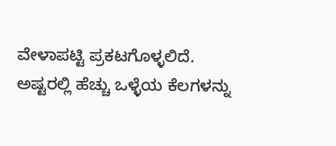ವೇಳಾಪಟ್ಟಿ ಪ್ರಕಟಗೊಳ್ಳಲಿದೆ. ಅಷ್ಟರಲ್ಲಿ ಹೆಚ್ಚು ಒಳ್ಳೆಯ ಕೆಲಗಳನ್ನು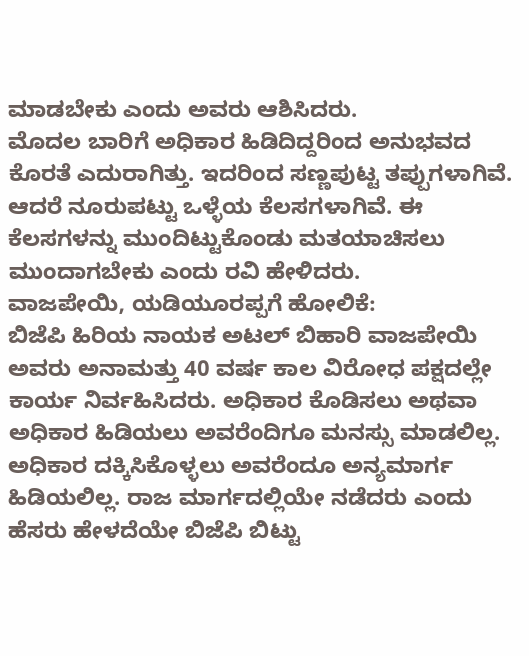ಮಾಡಬೇಕು ಎಂದು ಅವರು ಆಶಿಸಿದರು.
ಮೊದಲ ಬಾರಿಗೆ ಅಧಿಕಾರ ಹಿಡಿದಿದ್ದರಿಂದ ಅನುಭವದ ಕೊರತೆ ಎದುರಾಗಿತ್ತು. ಇದರಿಂದ ಸಣ್ಣಪುಟ್ಟ ತಪ್ಪುಗಳಾಗಿವೆ. ಆದರೆ ನೂರುಪಟ್ಟು ಒಳ್ಳೆಯ ಕೆಲಸಗಳಾಗಿವೆ. ಈ ಕೆಲಸಗಳನ್ನು ಮುಂದಿಟ್ಟುಕೊಂಡು ಮತಯಾಚಿಸಲು ಮುಂದಾಗಬೇಕು ಎಂದು ರವಿ ಹೇಳಿದರು.
ವಾಜಪೇಯಿ, ಯಡಿಯೂರಪ್ಪಗೆ ಹೋಲಿಕೆ:
ಬಿಜೆಪಿ ಹಿರಿಯ ನಾಯಕ ಅಟಲ್ ಬಿಹಾರಿ ವಾಜಪೇಯಿ ಅವರು ಅನಾಮತ್ತು 40 ವರ್ಷ ಕಾಲ ವಿರೋಧ ಪಕ್ಷದಲ್ಲೇ ಕಾರ್ಯ ನಿರ್ವಹಿಸಿದರು. ಅಧಿಕಾರ ಕೊಡಿಸಲು ಅಥವಾ ಅಧಿಕಾರ ಹಿಡಿಯಲು ಅವರೆಂದಿಗೂ ಮನಸ್ಸು ಮಾಡಲಿಲ್ಲ. ಅಧಿಕಾರ ದಕ್ಕಿಸಿಕೊಳ್ಳಲು ಅವರೆಂದೂ ಅನ್ಯಮಾರ್ಗ ಹಿಡಿಯಲಿಲ್ಲ. ರಾಜ ಮಾರ್ಗದಲ್ಲಿಯೇ ನಡೆದರು ಎಂದು ಹೆಸರು ಹೇಳದೆಯೇ ಬಿಜೆಪಿ ಬಿಟ್ಟು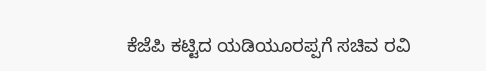ಕೆಜೆಪಿ ಕಟ್ಟಿದ ಯಡಿಯೂರಪ್ಪಗೆ ಸಚಿವ ರವಿ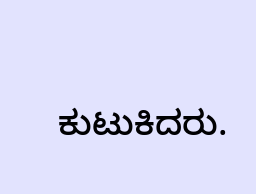ಕುಟುಕಿದರು.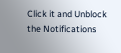Click it and Unblock the Notifications